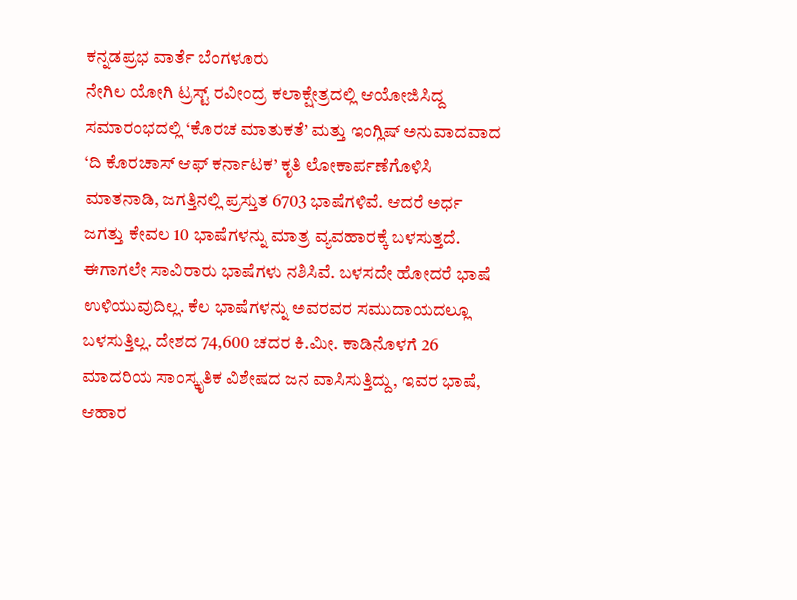ಕನ್ನಡಪ್ರಭ ವಾರ್ತೆ ಬೆಂಗಳೂರು
ನೇಗಿಲ ಯೋಗಿ ಟ್ರಸ್ಟ್ ರವೀಂದ್ರ ಕಲಾಕ್ಷೇತ್ರದಲ್ಲಿ ಆಯೋಜಿಸಿದ್ದ ಸಮಾರಂಭದಲ್ಲಿ ‘ಕೊರಚ ಮಾತುಕತೆ’ ಮತ್ತು ಇಂಗ್ಲಿಷ್ ಅನುವಾದವಾದ ‘ದಿ ಕೊರಚಾಸ್ ಆಫ್ ಕರ್ನಾಟಕ’ ಕೃತಿ ಲೋಕಾರ್ಪಣೆಗೊಳಿಸಿ ಮಾತನಾಡಿ, ಜಗತ್ತಿನಲ್ಲಿ ಪ್ರಸ್ತುತ 6703 ಭಾಷೆಗಳಿವೆ. ಆದರೆ ಅರ್ಧ ಜಗತ್ತು ಕೇವಲ 10 ಭಾಷೆಗಳನ್ನು ಮಾತ್ರ ವ್ಯವಹಾರಕ್ಕೆ ಬಳಸುತ್ತದೆ. ಈಗಾಗಲೇ ಸಾವಿರಾರು ಭಾಷೆಗಳು ನಶಿಸಿವೆ. ಬಳಸದೇ ಹೋದರೆ ಭಾಷೆ ಉಳಿಯುವುದಿಲ್ಲ. ಕೆಲ ಭಾಷೆಗಳನ್ನು ಅವರವರ ಸಮುದಾಯದಲ್ಲೂ ಬಳಸುತ್ತಿಲ್ಲ. ದೇಶದ 74,600 ಚದರ ಕಿ.ಮೀ. ಕಾಡಿನೊಳಗೆ 26 ಮಾದರಿಯ ಸಾಂಸ್ಕೃತಿಕ ವಿಶೇಷದ ಜನ ವಾಸಿಸುತ್ತಿದ್ದು, ಇವರ ಭಾಷೆ, ಆಹಾರ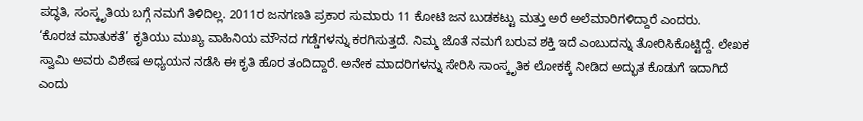ಪದ್ಧತಿ, ಸಂಸ್ಕೃತಿಯ ಬಗ್ಗೆ ನಮಗೆ ತಿಳಿದಿಲ್ಲ. 2011ರ ಜನಗಣತಿ ಪ್ರಕಾರ ಸುಮಾರು 11 ಕೋಟಿ ಜನ ಬುಡಕಟ್ಟು ಮತ್ತು ಅರೆ ಅಲೆಮಾರಿಗಳಿದ್ದಾರೆ ಎಂದರು.
‘ಕೊರಚ ಮಾತುಕತೆ’ ಕೃತಿಯು ಮುಖ್ಯ ವಾಹಿನಿಯ ಮೌನದ ಗಡ್ಡೆಗಳನ್ನು ಕರಗಿಸುತ್ತದೆ. ನಿಮ್ಮ ಜೊತೆ ನಮಗೆ ಬರುವ ಶಕ್ತಿ ಇದೆ ಎಂಬುದನ್ನು ತೋರಿಸಿಕೊಟ್ಟಿದ್ದೆ. ಲೇಖಕ ಸ್ವಾಮಿ ಅವರು ವಿಶೇಷ ಅಧ್ಯಯನ ನಡೆಸಿ ಈ ಕೃತಿ ಹೊರ ತಂದಿದ್ದಾರೆ. ಅನೇಕ ಮಾದರಿಗಳನ್ನು ಸೇರಿಸಿ ಸಾಂಸ್ಕೃತಿಕ ಲೋಕಕ್ಕೆ ನೀಡಿದ ಅದ್ಭುತ ಕೊಡುಗೆ ಇದಾಗಿದೆ ಎಂದು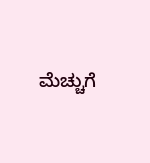ಮೆಚ್ಚುಗೆ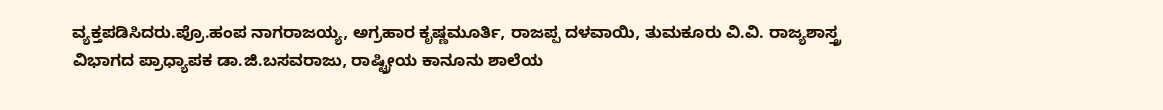ವ್ಯಕ್ತಪಡಿಸಿದರು.ಪ್ರೊ.ಹಂಪ ನಾಗರಾಜಯ್ಯ, ಅಗ್ರಹಾರ ಕೃಷ್ಣಮೂರ್ತಿ, ರಾಜಪ್ಪ ದಳವಾಯಿ, ತುಮಕೂರು ವಿ.ವಿ. ರಾಜ್ಯಶಾಸ್ತ್ರ ವಿಭಾಗದ ಪ್ರಾಧ್ಯಾಪಕ ಡಾ.ಜಿ.ಬಸವರಾಜು, ರಾಷ್ಟ್ರೀಯ ಕಾನೂನು ಶಾಲೆಯ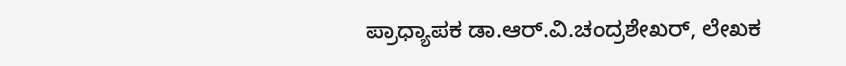ಪ್ರಾಧ್ಯಾಪಕ ಡಾ.ಆರ್.ವಿ.ಚಂದ್ರಶೇಖರ್, ಲೇಖಕ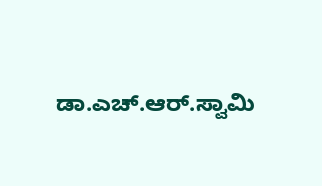ಡಾ.ಎಚ್.ಆರ್.ಸ್ವಾಮಿ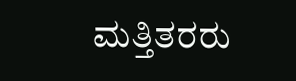ಮತ್ತಿತರರು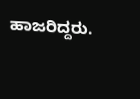ಹಾಜರಿದ್ದರು.